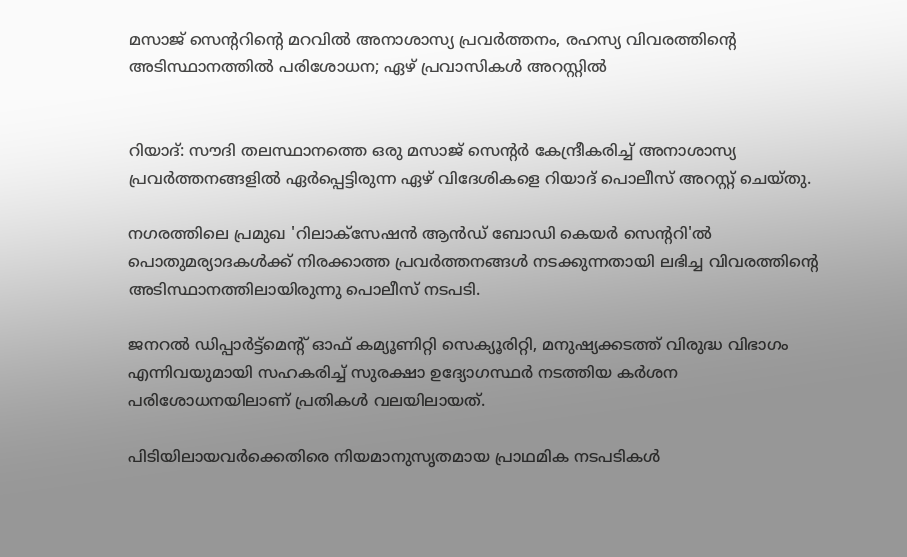മസാജ് സെന്‍ററിന്‍റെ മറവില്‍ അനാശാസ്യ പ്രവര്‍ത്തനം, രഹസ്യ വിവരത്തിന്റെ അടിസ്ഥാനത്തിൽ പരിശോധന; ഏഴ് പ്രവാസികള്‍ അറസ്റ്റില്‍


റിയാദ്: സൗദി തലസ്ഥാനത്തെ ഒരു മസാജ് സെന്‍റർ കേന്ദ്രീകരിച്ച്‌ അനാശാസ്യ പ്രവർത്തനങ്ങളില്‍ ഏർപ്പെട്ടിരുന്ന ഏഴ് വിദേശികളെ റിയാദ് പൊലീസ് അറസ്റ്റ് ചെയ്തു.

നഗരത്തിലെ പ്രമുഖ 'റിലാക്സേഷൻ ആൻഡ് ബോഡി കെയർ സെന്‍ററി'ല്‍ പൊതുമര്യാദകള്‍ക്ക് നിരക്കാത്ത പ്രവർത്തനങ്ങള്‍ നടക്കുന്നതായി ലഭിച്ച വിവരത്തിന്റെ അടിസ്ഥാനത്തിലായിരുന്നു പൊലീസ് നടപടി.

ജനറല്‍ ഡിപ്പാർട്ട്‌മെന്‍റ് ഓഫ് കമ്യൂണിറ്റി സെക്യൂരിറ്റി, മനുഷ്യക്കടത്ത് വിരുദ്ധ വിഭാഗം എന്നിവയുമായി സഹകരിച്ച്‌ സുരക്ഷാ ഉദ്യോഗസ്ഥർ നടത്തിയ കർശന പരിശോധനയിലാണ് പ്രതികള്‍ വലയിലായത്.

പിടിയിലായവർക്കെതിരെ നിയമാനുസൃതമായ പ്രാഥമിക നടപടികള്‍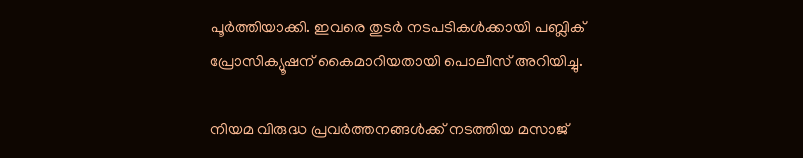പൂർത്തിയാക്കി. ഇവരെ തുടർ നടപടികള്‍ക്കായി പബ്ലിക് പ്രോസിക്യൂഷന് കൈമാറിയതായി പൊലീസ് അറിയിച്ചു.

നിയമ വിരുദ്ധ പ്രവർത്തനങ്ങള്‍ക്ക് നടത്തിയ മസാജ്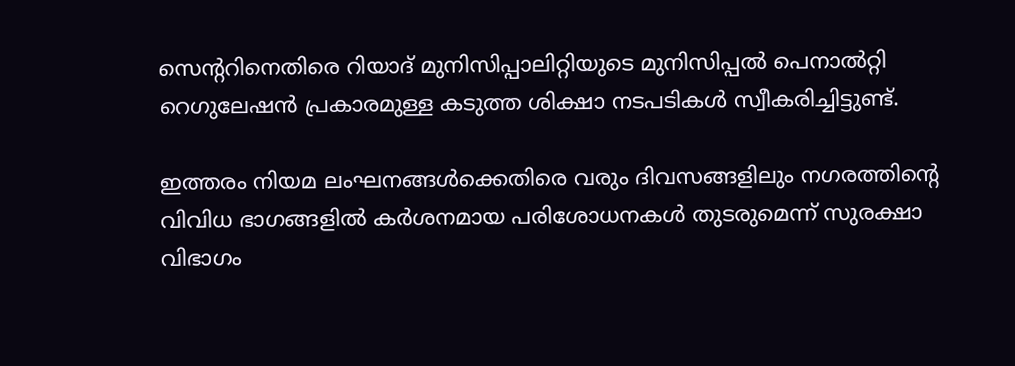സെന്ററിനെതിരെ റിയാദ് മുനിസിപ്പാലിറ്റിയുടെ മുനിസിപ്പല്‍ പെനാല്‍റ്റി റെഗുലേഷൻ പ്രകാരമുള്ള കടുത്ത ശിക്ഷാ നടപടികള്‍ സ്വീകരിച്ചിട്ടുണ്ട്.

ഇത്തരം നിയമ ലംഘനങ്ങള്‍ക്കെതിരെ വരും ദിവസങ്ങളിലും നഗരത്തിന്‍റെ വിവിധ ഭാഗങ്ങളില്‍ കർശനമായ പരിശോധനകള്‍ തുടരുമെന്ന് സുരക്ഷാ വിഭാഗം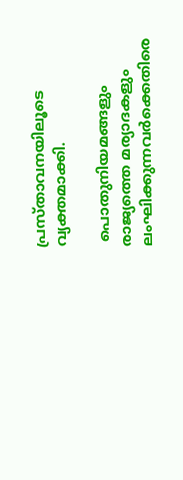പ്രസ്താവനയിലൂടെ വ്യക്തമാക്കി.

 പൊതുനിയമങ്ങളും രാജ്യത്തെ മര്യാദകളും ലംഘിക്കുന്നവർക്കെതിരെ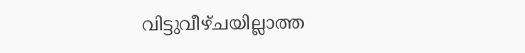വിട്ടുവീഴ്ചയില്ലാത്ത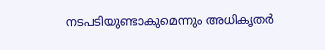നടപടിയുണ്ടാകുമെന്നും അധികൃതർ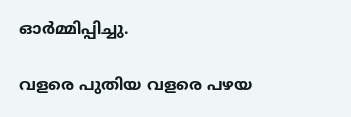ഓർമ്മിപ്പിച്ചു.

വളരെ പുതിയ വളരെ പഴയ